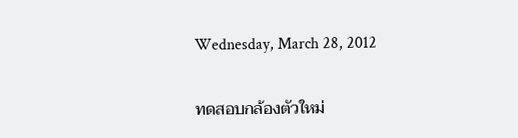Wednesday, March 28, 2012

ทดสอบกล้องตัวใหม่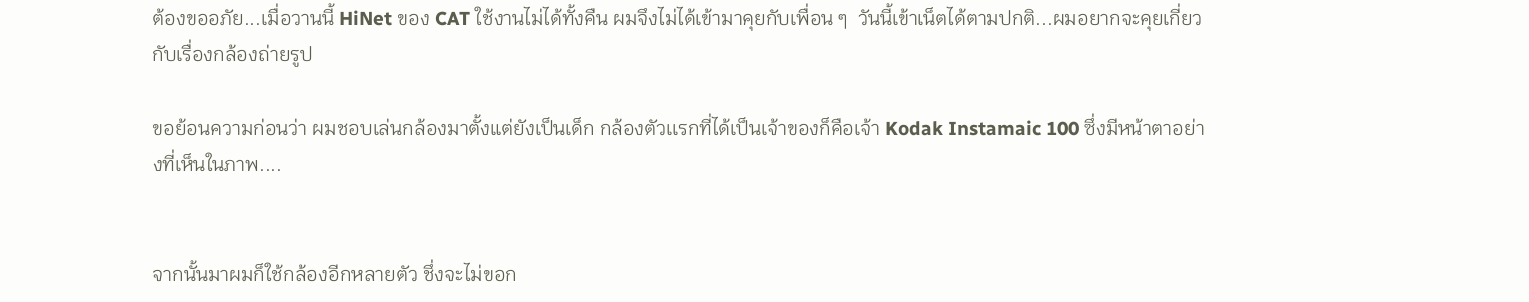ต้องขออภัย...เมื่อวานนี้ HiNet ของ CAT ใช้งานไม่ได้ทั้งคืน ผมจึงไม่ได้เข้ามาคุยกับเพื่อน ๆ  วันนี้เข้าเน็ตได้ตามปกติ...ผมอยากจะคุยเกี่ยวกับเรื่องกล้องถ่ายรูป

ขอย้อนความก่อนว่า ผมชอบเล่นกล้องมาตั้งแต่ยังเป็นเด็ก กล้องตัวเเรกที่ได้เป็นเจ้าของก็คือเจ้า Kodak Instamaic 100 ซึ่งมีหน้าตาอย่างที่เห็นในภาพ....


จากนั้นมาผมก็ใช้กล้องอีกหลายตัว ชึ่งจะไม่ขอก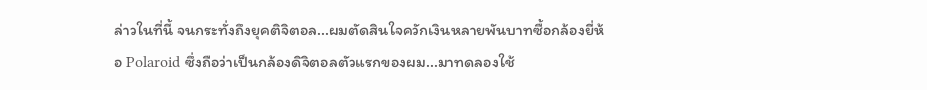ล่าวในที่นี้ จนกระทั่งถึงยุคติจิตอล...ผมตัดสินใจควักเงินหลายพันบาทซื้อกล้องยี่ห้อ Polaroid ซึ่งถือว่าเป็นกล้องดิจิตอลตัวแรกของผม...มาทดลองใช้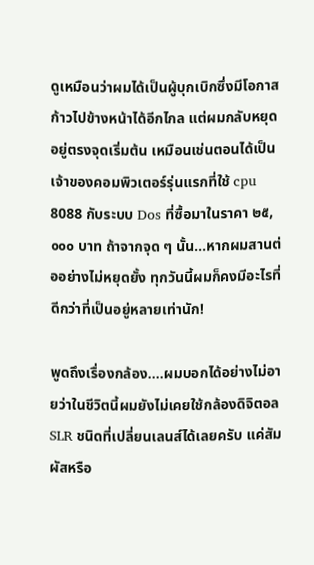ดูเหมือนว่าผมได้เป็นผู้บุกเบิกซึ่งมีโอกาสก้าวไปข้างหน้าได้อีกไกล แต่ผมกลับหยุดอยู่ตรงจุดเริ่มต้น เหมือนเช่นตอนได้เป็นเจ้าของคอมพิวเตอร์รุ่นแรกที่ใช้ cpu 8088 กับระบบ Dos ที่ซื้อมาในราคา ๒๕,๐๐๐ บาท ถ้าจากจุด ๆ นั้น...หากผมสานต่ออย่างไม่หยุดยั้ง ทุกวันนี้ผมก็คงมีอะไรที่ดีกว่าที่เป็นอยู่หลายเท่านัก!

พูดถึงเรื่องกล้อง....ผมบอกได้อย่างไม่อายว่าในชีวิตนี้ผมยังไม่เคยใช้กล้องดิจิตอล SLR ชนิดที่เปลี่ยนเลนส์ได้เลยครับ แค่สัมผัสหรือ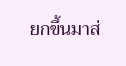ยกขึ้นมาส่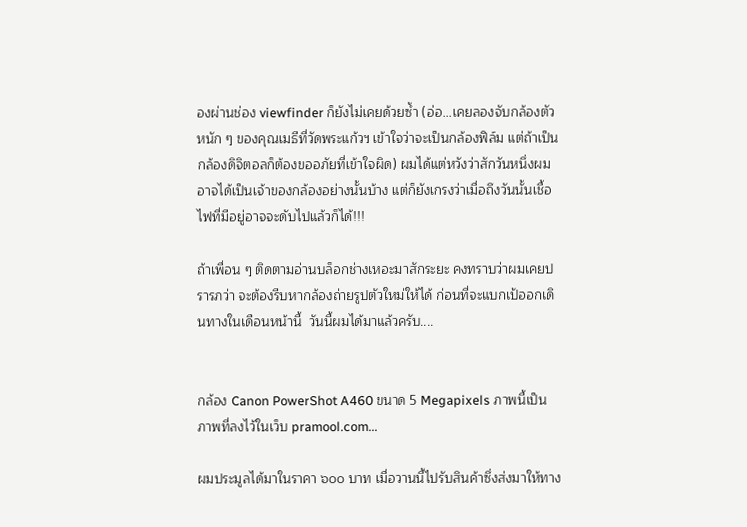องผ่านช่อง viewfinder ก็ยังไม่เคยด้วยซ้ำ (อ่อ...เคยลองจับกล้องตัวหนัก ๆ ของคุณเมธีที่วัดพระแก้วฯ เข้าใจว่าจะเป็นกล้องฟิล์ม แต่ถ้าเป็นกล้องดิจิตอลก็ต้องขออภัยที่เข้าใจผิด) ผมได้แต่หวังว่าสักวันหนึ่งผมอาจได้เป็นเจ้าของกล้องอย่างนั้นบ้าง แต่ก็ยังเกรงว่าเมื่อถึงวันนั้นเชื้อไฟที่มีอยู่อาจจะดับไปแล้วก็ได้!!!

ถ้าเพื่อน ๆ ติดตามอ่านบล็อกช่างเหอะมาสักระยะ คงทราบว่าผมเคยปรารภว่า จะต้องรีบหากล้องถ่ายรูปตัวใหม่ให้ได้ ก่อนที่จะแบกเป้ออกเดินทางในเดือนหน้านี้  วันนี้ผมได้มาแล้วครับ....


กล้อง Canon PowerShot A460 ขนาด 5 Megapixels ภาพนี้เป็นภาพที่ลงไว้ในเว็บ pramool.com...

ผมประมูลได้มาในราคา ๖๐๐ บาท เมื่อวานนี้ไปรับสินค้าซึ่งส่งมาให้ทาง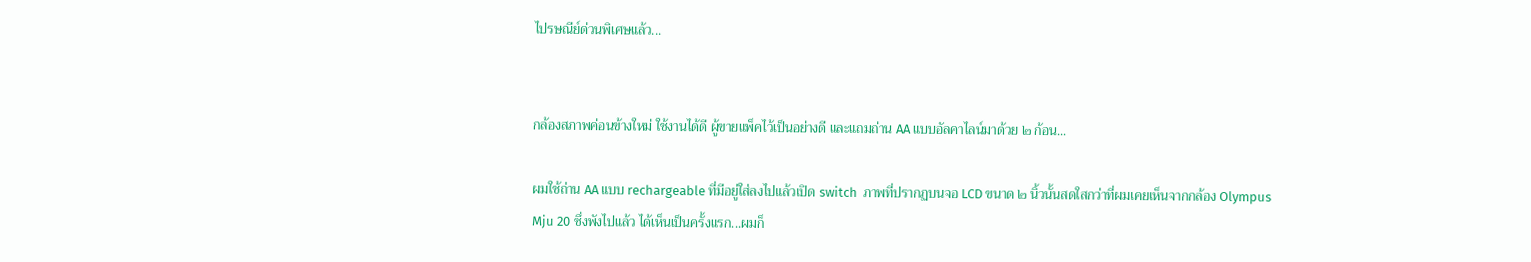ไปรษณีย์ด่วนพิเศษแล้ว...


กล้องสภาพค่อนข้างใหม่ ใช้งานได้ดี ผู้ขายแพ็คไว้เป็นอย่างดี และแถมถ่าน AA แบบอัลคาไลน์มาด้วย ๒ ก้อน...

ผมใช้ถ่าน AA แบบ rechargeable ที่มีอยู่ใส่ลงไปแล้วเปิด switch  ภาพที่ปรากฏบนจอ LCD ขนาด ๒ นิ้วนั้นสดใสกว่าที่ผมเคยเห็นจากกล้อง Olympus Mju 20 ซึ่งพังไปแล้ว ได้เห็นเป็นครั้งแรก...ผมก็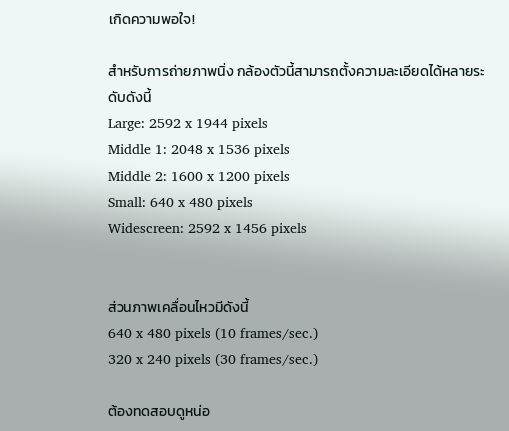เกิดความพอใจ!

สำหรับการถ่ายภาพนิ่ง กล้องตัวนี้สามารถตั้งความละเอียดได้หลายระดับดังนี้
Large: 2592 x 1944 pixels
Middle 1: 2048 x 1536 pixels
Middle 2: 1600 x 1200 pixels
Small: 640 x 480 pixels
Widescreen: 2592 x 1456 pixels


ส่วนภาพเคลื่อนไหวมีดังนี้
640 x 480 pixels (10 frames/sec.)
320 x 240 pixels (30 frames/sec.)

ต้องทดสอบดูหน่อ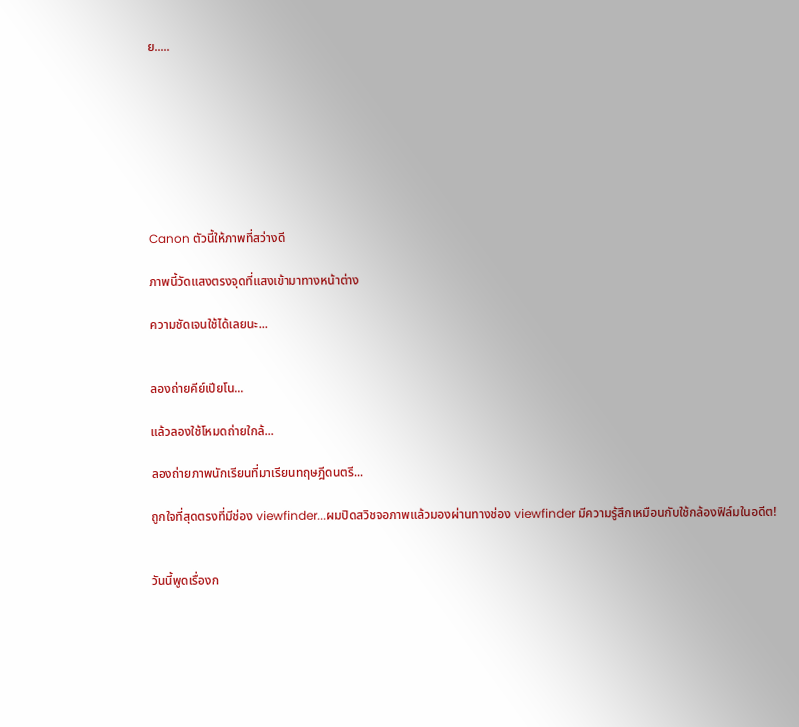ย.....








Canon ตัวนี้ให้ภาพที่สว่างดี

ภาพนี้วัดแสงตรงจุดที่แสงเข้ามาทางหน้าต่าง

ความชัดเจนใช้ได้เลยนะ...


ลองถ่ายคีย์เปียโน...

แล้วลองใช้โหมดถ่ายใกล้...

ลองถ่ายภาพนักเรียนที่มาเรียนทฤษฎีดนตรี...

ถูกใจที่สุดตรงที่มีช่อง viewfinder...ผมปิดสวิชจอภาพแล้วมองผ่านทางช่อง viewfinder มีความรู้สึกเหมือนกับใช้กล้องฟิล์มในอดีต!


วันนี้พูดเรื่องก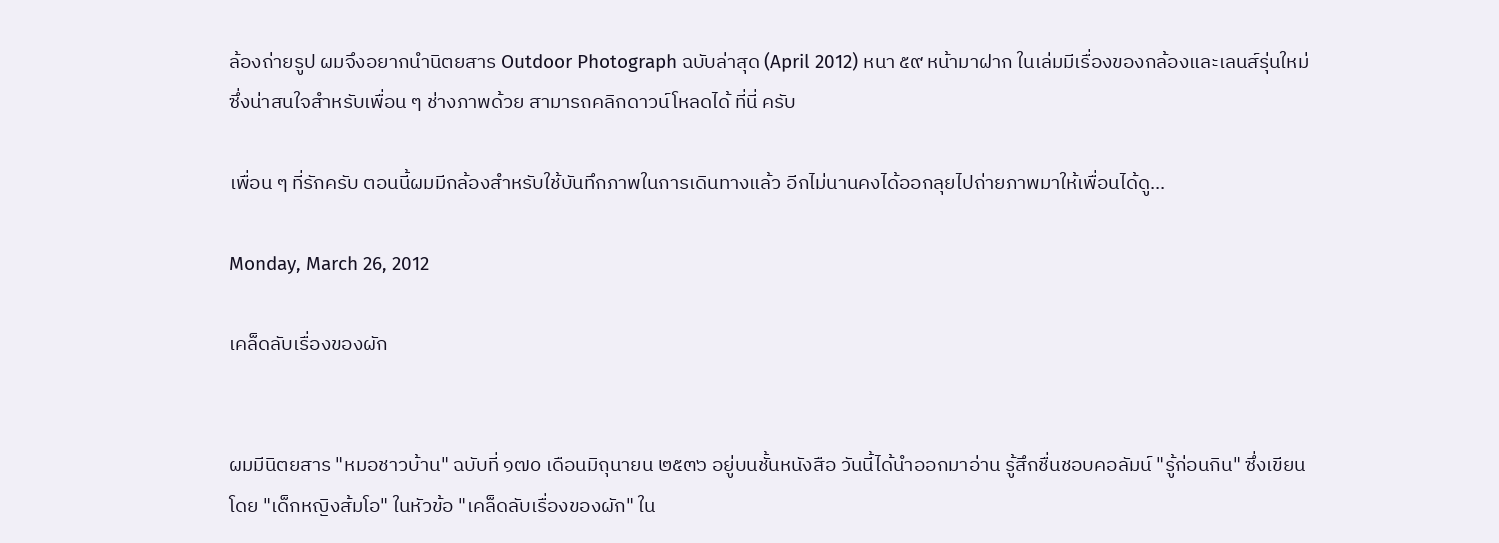ล้องถ่ายรูป ผมจึงอยากนำนิตยสาร Outdoor Photograph ฉบับล่าสุด (April 2012) หนา ๕๙ หน้ามาฝาก ในเล่มมีเรื่องของกล้องและเลนส์รุ่นใหม่ ซึ่งน่าสนใจสำหรับเพื่อน ๆ ช่างภาพด้วย สามารถคลิกดาวน์โหลดได้ ที่นี่ ครับ

เพื่อน ๆ ที่รักครับ ตอนนี้ผมมีกล้องสำหรับใช้บันทึกภาพในการเดินทางแล้ว อีกไม่นานคงได้ออกลุยไปถ่ายภาพมาให้เพื่อนได้ดู...

Monday, March 26, 2012

เคล็ดลับเรื่องของผัก


ผมมีนิตยสาร "หมอชาวบ้าน" ฉบับที่ ๑๗๐ เดือนมิถุนายน ๒๕๓๖ อยู่บนชั้นหนังสือ วันนี้ได้นำออกมาอ่าน รู้สึกชื่นชอบคอลัมน์ "รู้ก่อนกิน" ซึ่งเขียนโดย "เด็กหญิงส้มโอ" ในหัวข้อ "เคล็ดลับเรื่องของผัก" ใน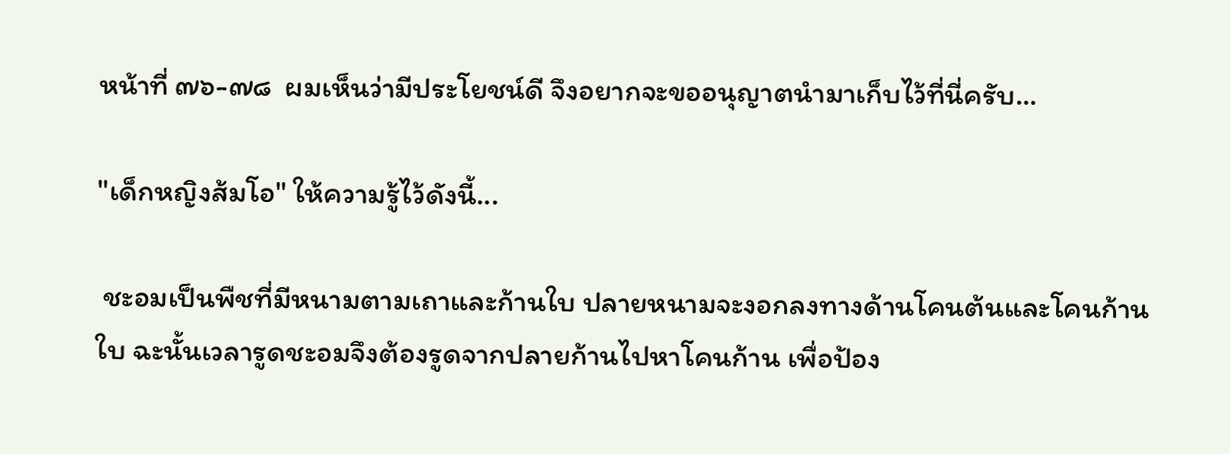หน้าที่ ๗๖-๗๘  ผมเห็นว่ามีประโยชน์ดี จึงอยากจะขออนุญาตนำมาเก็บไว้ที่นี่ครับ...

"เด็กหญิงส้มโอ" ให้ความรู้ไว้ดังนี้...

 ชะอมเป็นพืชที่มีหนามตามเถาและก้านใบ ปลายหนามจะงอกลงทางด้านโคนต้นและโคนก้านใบ ฉะนั้นเวลารูดชะอมจึงต้องรูดจากปลายก้านไปหาโคนก้าน เพื่อป้อง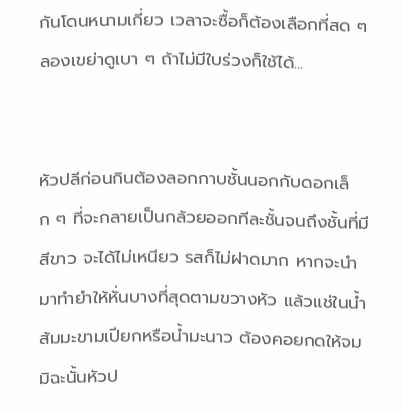กันโดนหนามเกี่ยว เวลาจะซื้อก็ต้องเลือกที่สด ๆ ลองเขย่าดูเบา ๆ ถ้าไม่มีใบร่วงก็ใช้ได้...


หัวปลีก่อนกินต้องลอกกาบชั้นนอกกับดอกเล็ก ๆ ที่จะกลายเป็นกล้วยออกทีละชั้นจนถึงชั้นที่มีสีขาว จะได้ไม่เหนียว รสก็ไม่ฝาดมาก หากจะนำมาทำยำให้หั่นบางที่สุดตามขวางหัว แล้วแช่ในน้ำส้มมะขามเปียกหรือน้ำมะนาว ต้องคอยกดให้จม มิฉะนั้นหัวป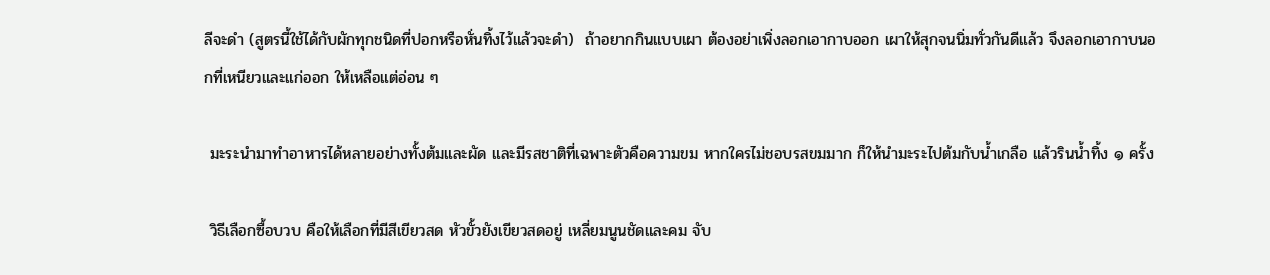ลีจะดำ (สูตรนี้ใช้ได้กับผักทุกชนิดที่ปอกหรือหั่นทิ้งไว้แล้วจะดำ)  ถ้าอยากกินแบบเผา ต้องอย่าเพิ่งลอกเอากาบออก เผาให้สุกจนนิ่มทั่วกันดีแล้ว จึงลอกเอากาบนอกที่เหนียวและแก่ออก ให้เหลือแต่อ่อน ๆ

 มะระนำมาทำอาหารได้หลายอย่างทั้งต้มและผัด และมีรสชาติที่เฉพาะตัวคือความขม หากใครไม่ชอบรสขมมาก ก็ให้นำมะระไปต้มกับน้ำเกลือ แล้วรินน้ำทิ้ง ๑ ครั้ง

 วิธีเลือกซื้อบวบ คือให้เลือกที่มีสีเขียวสด หัวขั้วยังเขียวสดอยู่ เหลี่ยมนูนชัดและคม จับ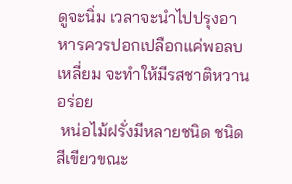ดูจะนิ่ม เวลาจะนำไปปรุงอาหารควรปอกเปลือกแค่พอลบเหลี่ยม จะทำให้มีรสชาติหวานอร่อย
 หน่อไม้ฝรั่งมีหลายชนิด ชนิดสีเขียวขณะ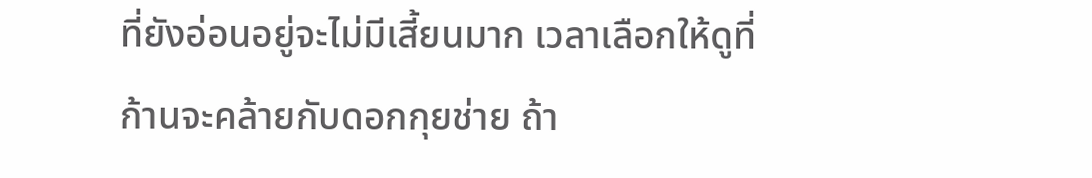ที่ยังอ่อนอยู่จะไม่มีเสี้ยนมาก เวลาเลือกให้ดูที่ก้านจะคล้ายกับดอกกุยช่าย ถ้า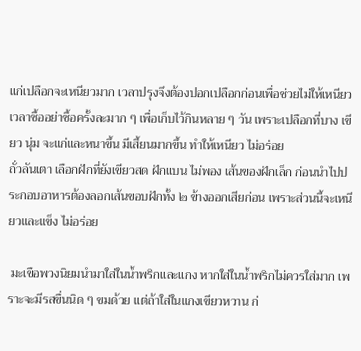แก่เปลือกจะเหนียวมาก เวลาปรุงจึงต้องปอกเปลือกก่อนเพื่อช่วยไม่ให้เหนียว เวลาซื้ออย่าซื้อครั้งละมาก ๆ เพื่อเก็บไว้กินหลาย ๆ วัน เพราะเปลือกที่บาง เขียว นุ่ม จะแก่และหนาขึ้น มีเสี้ยนมากขึ้น ทำให้เหนียว ไม่อร่อย
ถั่วลันเตา เลือกฝักที่ยังเขียวสด ฝักแบน ไม่พอง เส้นของฝักเล็ก ก่อนนำไปประกอบอาหารต้องลอกเส้นขอบฝักทั้ง ๒ ข้างออกเสียก่อน เพราะส่วนนี้จะเหนียวและเเข็ง ไม่อร่อย

 มะเขือพวงนิยมนำมาใส่ในน้ำพริกและแกง หากใส่ในน้ำพริกไม่ควรใส่มาก เพราะจะมีรสขื่นนิด ๆ ขมด้วย แต่ถ้าใส่ในแกงเขียวหวาน ก่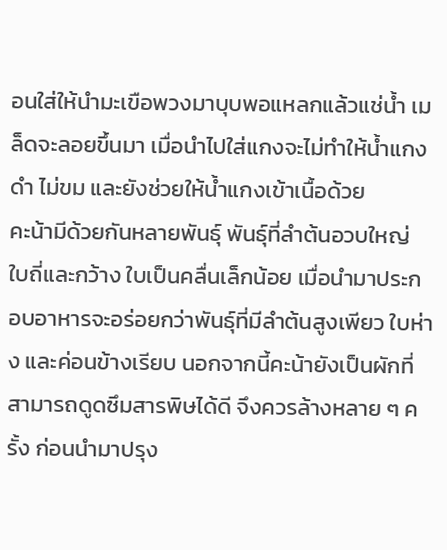อนใส่ให้นำมะเขือพวงมาบุบพอแหลกแล้วแช่น้ำ เมล็ดจะลอยขึ้นมา เมื่อนำไปใส่แกงจะไม่ทำให้น้ำแกงดำ ไม่ขม และยังช่วยให้น้ำแกงเข้าเนื้อด้วย
คะน้ามีด้วยกันหลายพันธุ์ พันธุ์ที่ลำต้นอวบใหญ่ ใบถี่และกว้าง ใบเป็นคลื่นเล็กน้อย เมื่อนำมาประกอบอาหารจะอร่อยกว่าพันธุ์ที่มีลำต้นสูงเพียว ใบห่าง และค่อนข้างเรียบ นอกจากนี้คะน้ายังเป็นผักที่สามารถดูดซึมสารพิษได้ดี จึงควรล้างหลาย ๆ ครั้ง ก่อนนำมาปรุง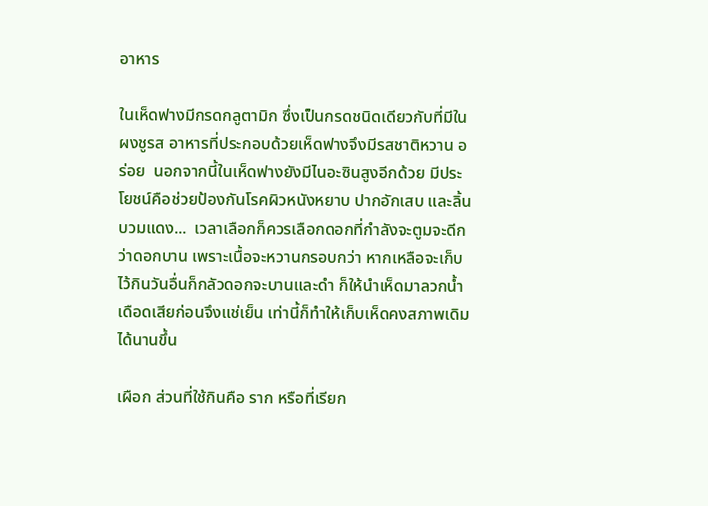อาหาร

ในเห็ดฟางมีกรดกลูตามิก ซึ่งเป็นกรดชนิดเดียวกับที่มีในผงชูรส อาหารที่ประกอบด้วยเห็ดฟางจึงมีรสชาติหวาน อร่อย  นอกจากนี้ในเห็ดฟางยังมีไนอะซินสูงอีกด้วย มีประโยชน์คือช่วยป้องกันโรคผิวหนังหยาบ ปากอักเสบ และลิ้นบวมแดง...  เวลาเลือกก็ควรเลือกดอกที่กำลังจะตูมจะดีกว่าดอกบาน เพราะเนื้อจะหวานกรอบกว่า หากเหลือจะเก็บไว้กินวันอื่นก็กลัวดอกจะบานและดำ ก็ให้นำเห็ดมาลวกน้ำเดือดเสียก่อนจึงแช่เย็น เท่านี้ก็ทำให้เก็บเห็ดคงสภาพเดิมได้นานขึ้น

เผือก ส่วนที่ใช้กินคือ ราก หรือที่เรียก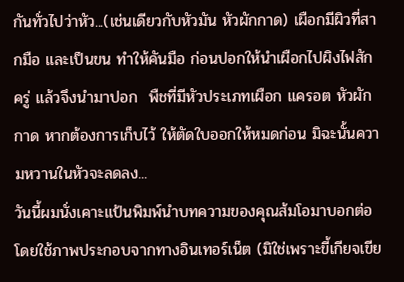กันทั่วไปว่าหัว...(เช่นเดียวกับหัวมัน หัวผักกาด) เผือกมีผิวที่สากมือ และเป็นขน ทำให้คันมือ ก่อนปอกให้นำเผือกไปผิงไฟสักครู่ แล้วจึงนำมาปอก  พืชที่มีหัวประเภทเผือก แครอต หัวผักกาด หากต้องการเก็บไว้ ให้ตัดใบออกให้หมดก่อน มิฉะนั้นความหวานในหัวจะลดลง...
วันนี้ผมนั่งเคาะแป้นพิมพ์นำบทความของคุณส้มโอมาบอกต่อ โดยใช้ภาพประกอบจากทางอินเทอร์เน็ต (มิใช่เพราะขี้เกียจเขีย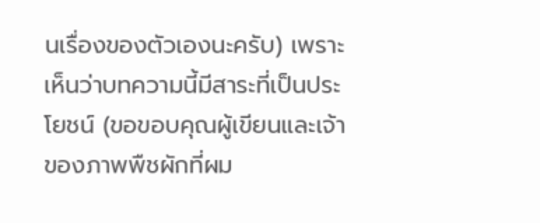นเรื่องของตัวเองนะครับ) เพราะเห็นว่าบทความนี้มีสาระที่เป็นประโยชน์ (ขอขอบคุณผู้เขียนและเจ้าของภาพพืชผักที่ผม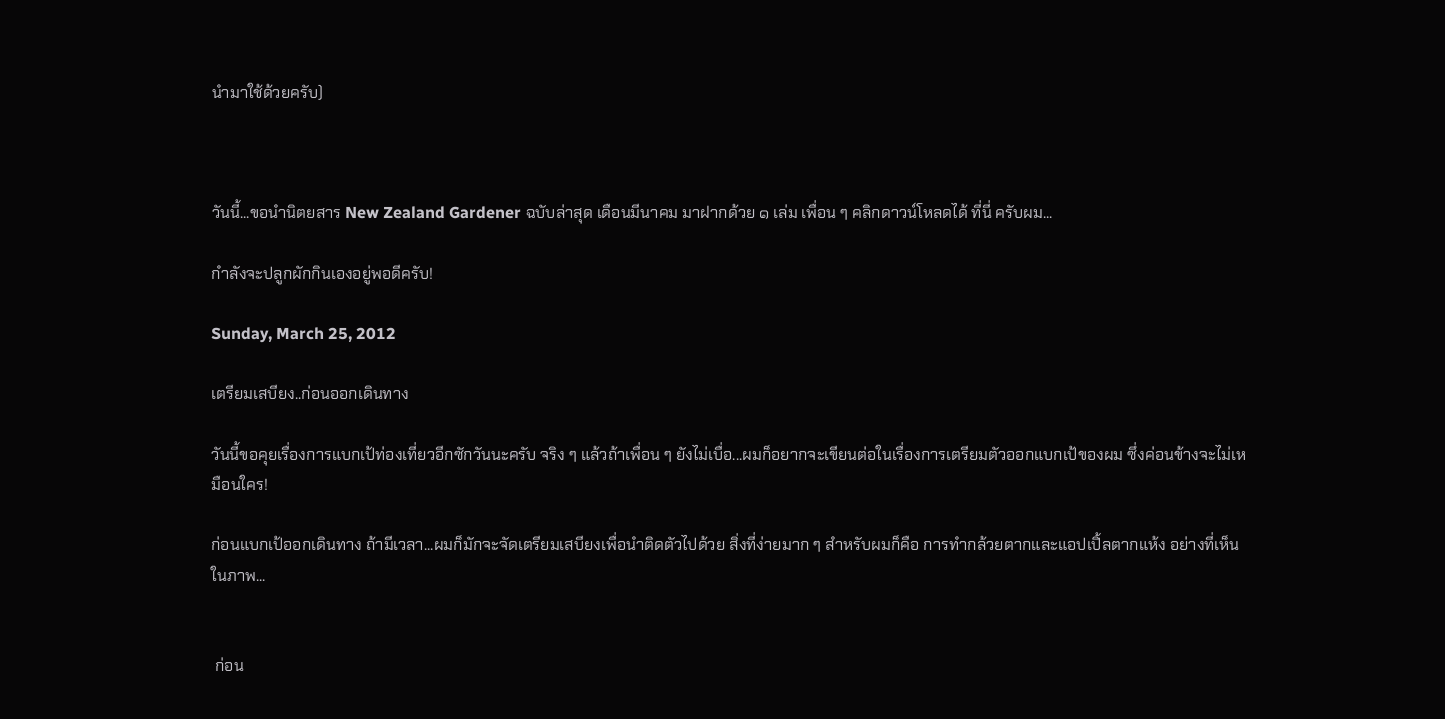นำมาใช้ด้วยครับ)



วันนี้...ขอนำนิตยสาร New Zealand Gardener ฉบับล่าสุด เดือนมีนาคม มาฝากด้วย ๑ เล่ม เพื่อน ๆ คลิกดาวน์โหลดได้ ที่นี่ ครับผม...

กำลังจะปลูกผักกินเองอยู่พอดีครับ!

Sunday, March 25, 2012

เตรียมเสบียง..ก่อนออกเดินทาง

วันนี้ขอคุยเรื่องการแบกเป้ท่องเที่ยวอีกซักวันนะครับ จริง ๆ แล้วถ้าเพื่อน ๆ ยังไม่เบื่อ...ผมก็อยากจะเขียนต่อในเรื่องการเตรียมตัวออกแบกเป้ของผม ซึ่งค่อนข้างจะไม่เหมือนใคร!

ก่อนแบกเป้ออกเดินทาง ถ้ามีเวลา...ผมก็มักจะจัดเตรียมเสบียงเพื่อนำติดตัวไปด้วย สิ่งที่ง่ายมาก ๆ สำหรับผมก็คือ การทำกล้วยตากและแอปเปิ้ลตากแห้ง อย่างที่เห็นในภาพ...


 ก่อน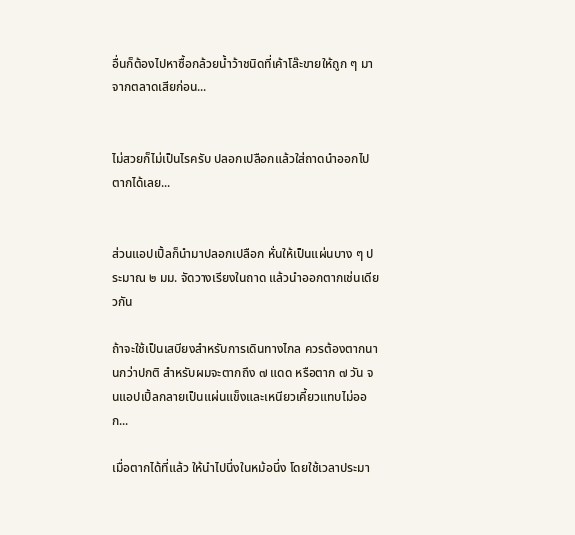อื่นก็ต้องไปหาซื้อกล้วยน้ำว้าชนิดที่เค้าโล๊ะขายให้ถูก ๆ มาจากตลาดเสียก่อน...


ไม่สวยก็ไม่เป็นไรครับ ปลอกเปลือกแล้วใส่ถาดนำออกไปตากได้เลย...


ส่วนแอปเปิ้ลก็นำมาปลอกเปลือก หั่นให้เป็นแผ่นบาง ๆ ประมาณ ๒ มม. จัดวางเรียงในถาด แล้วนำออกตากเช่นเดียวกัน

ถ้าจะใช้เป็นเสบียงสำหรับการเดินทางไกล ควรต้องตากนานกว่าปกติ สำหรับผมจะตากถึง ๗ แดด หรือตาก ๗ วัน จนแอปเปิ้ลกลายเป็นแผ่นแข็งและเหนียวเคี้ยวแทบไม่ออก...

เมื่อตากได้ที่แล้ว ให้นำไปนึ่งในหม้อนึ่ง โดยใช้เวลาประมา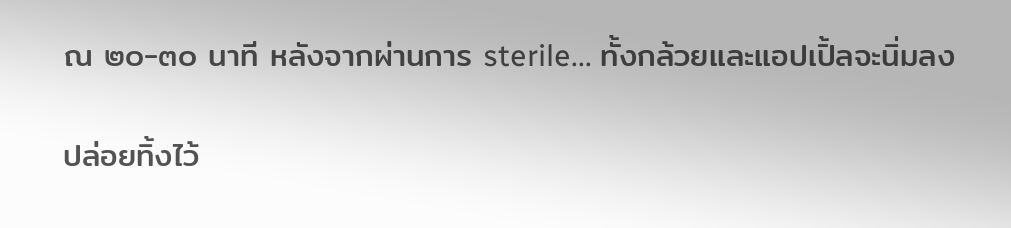ณ ๒๐-๓๐ นาที หลังจากผ่านการ sterile... ทั้งกล้วยและแอปเปิ้ลจะนิ่มลง

ปล่อยทิ้งไว้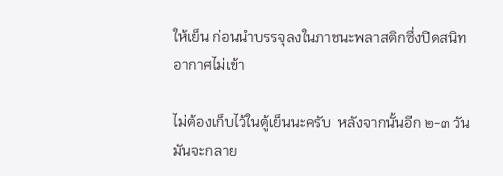ให้เย็น ก่อนนำบรรจุลงในภาชนะพลาสติกซึ่งปิดสนิท อากาศไม่เข้า

ไม่ต้องเก็บไว้ในตู้เย็นนะครับ  หลังจากนั้นอีก ๒-๓ วัน มันจะกลาย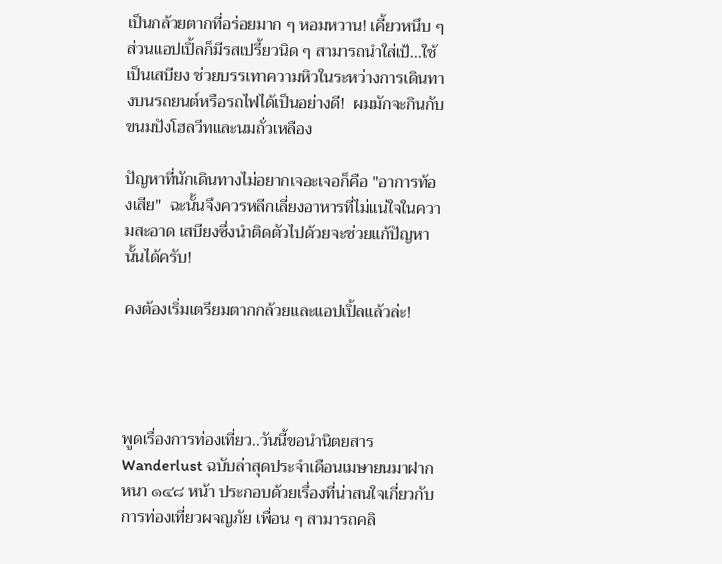เป็นกล้วยตากที่อร่อยมาก ๆ หอมหวาน! เคี้ยวหนึบ ๆ ส่วนแอปเปิ้ลก็มีรสเปรี้ยวนิด ๆ สามารถนำใส่เป้...ใช้เป็นเสบียง ช่วยบรรเทาความหิวในระหว่างการเดินทางบนรถยนต์หรือรถไฟได้เป็นอย่างดี!  ผมมักจะกินกับขนมปังโฮลวีทและนมถั่วเหลือง

ปัญหาที่นักเดินทางไม่อยากเจอะเจอก็คือ "อาการท้องเสีย"  ฉะนั้นจึงควรหลีกเลี่ยงอาหารที่ไม่แน่ใจในความสะอาด เสบียงซึ่งนำติดตัวไปด้วยจะช่วยแก้ปัญหานั้นได้ครับ!

คงต้องเริ่มเตรียมตากกล้วยและแอปเปิ้ลแล้วล่ะ!




พูดเรื่องการท่องเที่ยว..วันนี้ขอนำนิตยสาร Wanderlust ฉบับล่าสุดประจำเดือนเมษายนมาฝาก หนา ๑๔๘ หน้า ประกอบด้วยเรื่องที่น่าสนใจเกี่ยวกับการท่องเที่ยวผจญภัย เพื่อน ๆ สามารถคลิ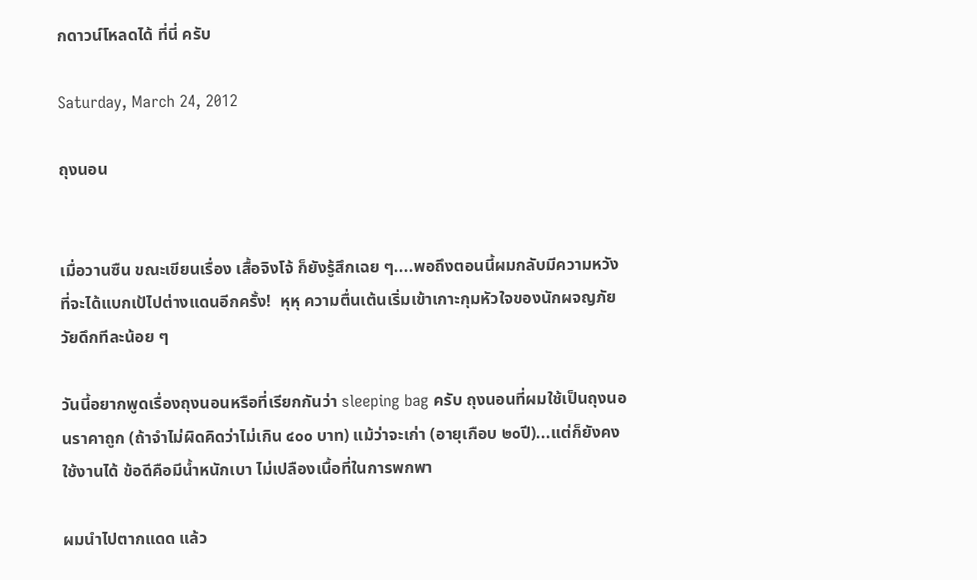กดาวน์โหลดได้ ที่นี่ ครับ

Saturday, March 24, 2012

ถุงนอน


เมื่อวานซืน ขณะเขียนเรื่อง เสื้อจิงโจ้ ก็ยังรู้สึกเฉย ๆ....พอถึงตอนนี้ผมกลับมีความหวังที่จะได้แบกเป้ไปต่างแดนอีกครั้ง!  หุหุ ความตื่นเต้นเริ่มเข้าเกาะกุมหัวใจของนักผจญภัยวัยดึกทีละน้อย ๆ

วันนี้อยากพูดเรื่องถุงนอนหรือที่เรียกกันว่า sleeping bag ครับ ถุงนอนที่ผมใช้เป็นถุงนอนราคาถูก (ถ้าจำไม่ผิดคิดว่าไม่เกิน ๔๐๐ บาท) แม้ว่าจะเก่า (อายุเกือบ ๒๐ปี)...แต่ก็ยังคงใช้งานได้ ข้อดีคือมีน้ำหนักเบา ไม่เปลืองเนื้อที่ในการพกพา

ผมนำไปตากแดด แล้ว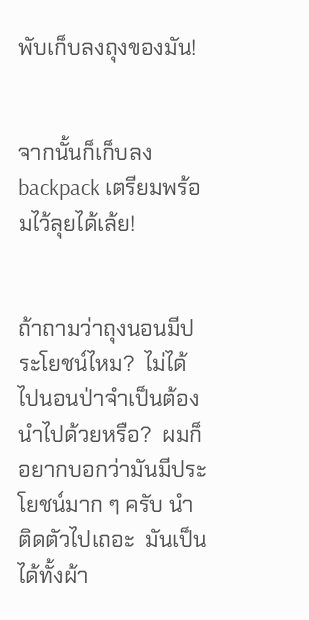พับเก็บลงถุงของมัน!


จากนั้นก็เก็บลง backpack เตรียมพร้อมไว้ลุยได้เล้ย!


ถ้าถามว่าถุงนอนมีประโยชน์ไหม?  ไม่ได้ไปนอนป่าจำเป็นต้องนำไปด้วยหรือ?  ผมก็อยากบอกว่ามันมีประโยชน์มาก ๆ ครับ นำติดตัวไปเถอะ  มันเป็นได้ทั้งผ้า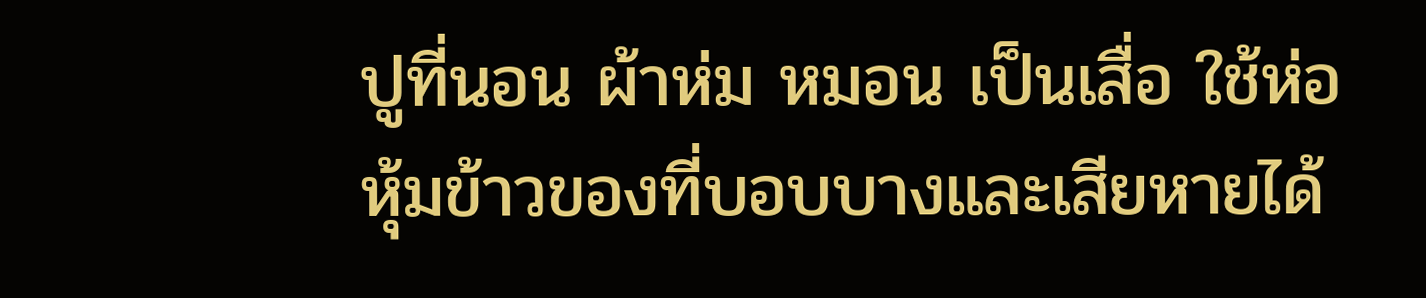ปูที่นอน ผ้าห่ม หมอน เป็นเสื่อ ใช้ห่อหุ้มข้าวของที่บอบบางและเสียหายได้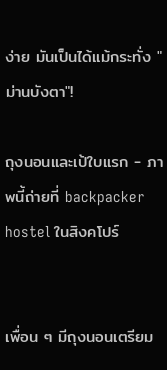ง่าย มันเป็นได้แม้กระทั่ง "ม่านบังตา"!

ถุงนอนและเป้ใบแรก - ภาพนี้ถ่ายที่ backpacker hostel ในสิงคโปร์


เพื่อน ๆ มีถุงนอนเตรียม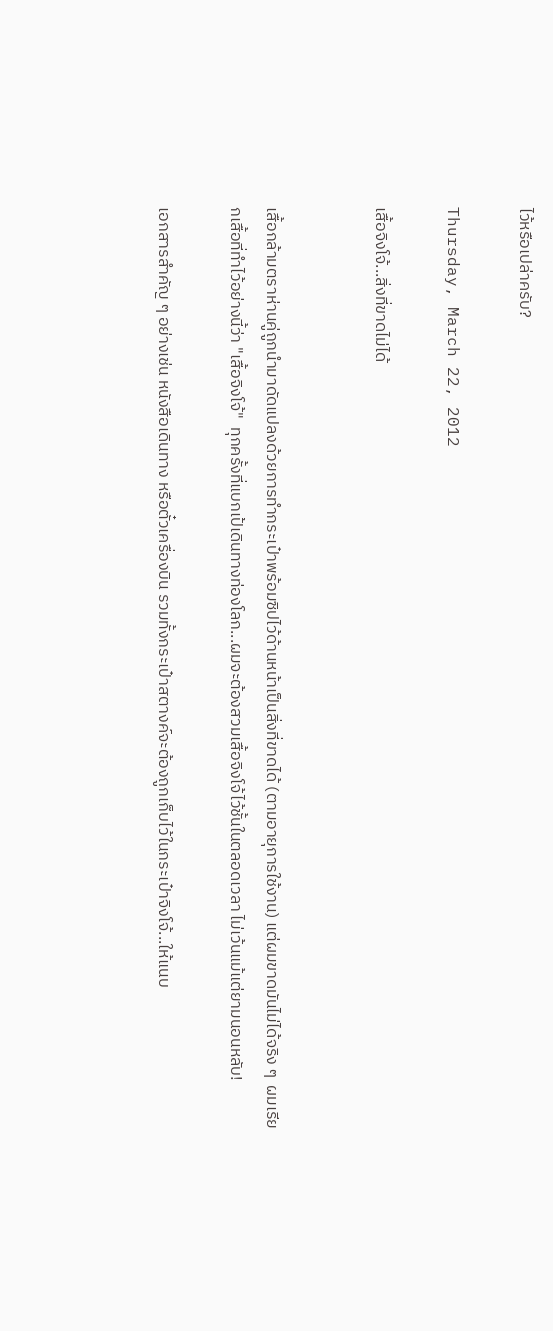ไว้หรือเปล่าครับ?

Thursday, March 22, 2012

เสื้อจิงโจ้...สิ่งที่ขาดไม่ได้


เสื้อกล้ามตราห่านคู่ถูกนำมาดัดแปลงด้วยการทำกระเป๋าพร้อมซิปไว้ด้านหน้าเป็นสิ่งที่ขาดได้ (ตามอายุการใช้งาน) แต่ผมขาดมันไม่ได้จริง ๆ  ผมเรียกเสื้อที่ทำไว้อย่างนี้ว่า "เสื้อจิงโจ้"  ทุกครั้งที่แบกเป้เดินทางท่องโลก...ผมจะต้องสวมเสื้อจิงโจ้ไว้ชั้นในตลอดเวลา ไม่เว้นแม้แต่ยามนอนหลับ!

เอกสารสำคัญ ๆ อย่างเช่น หนังสือเดินทาง หรือตั๋วเครื่องบิน รวมทั้งกระเป๋าสตางค์จะต้องถูกเก็บไว้ในกระเป๋าจิงโจ้...ให้แนบ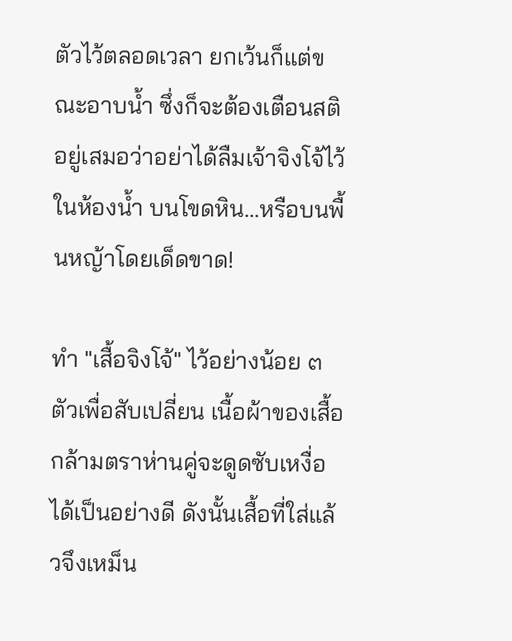ตัวไว้ตลอดเวลา ยกเว้นก็แต่ขณะอาบน้ำ ซึ่งก็จะต้องเตือนสติอยู่เสมอว่าอย่าได้ลืมเจ้าจิงโจ้ไว้ในห้องน้ำ บนโขดหิน...หรือบนพื้นหญ้าโดยเด็ดขาด!

ทำ "เสื้อจิงโจ้" ไว้อย่างน้อย ๓ ตัวเพื่อสับเปลี่ยน เนื้อผ้าของเสื้อกล้ามตราห่านคู่จะดูดซับเหงื่อได้เป็นอย่างดี ดังนั้นเสื้อที่ใส่แล้วจึงเหม็น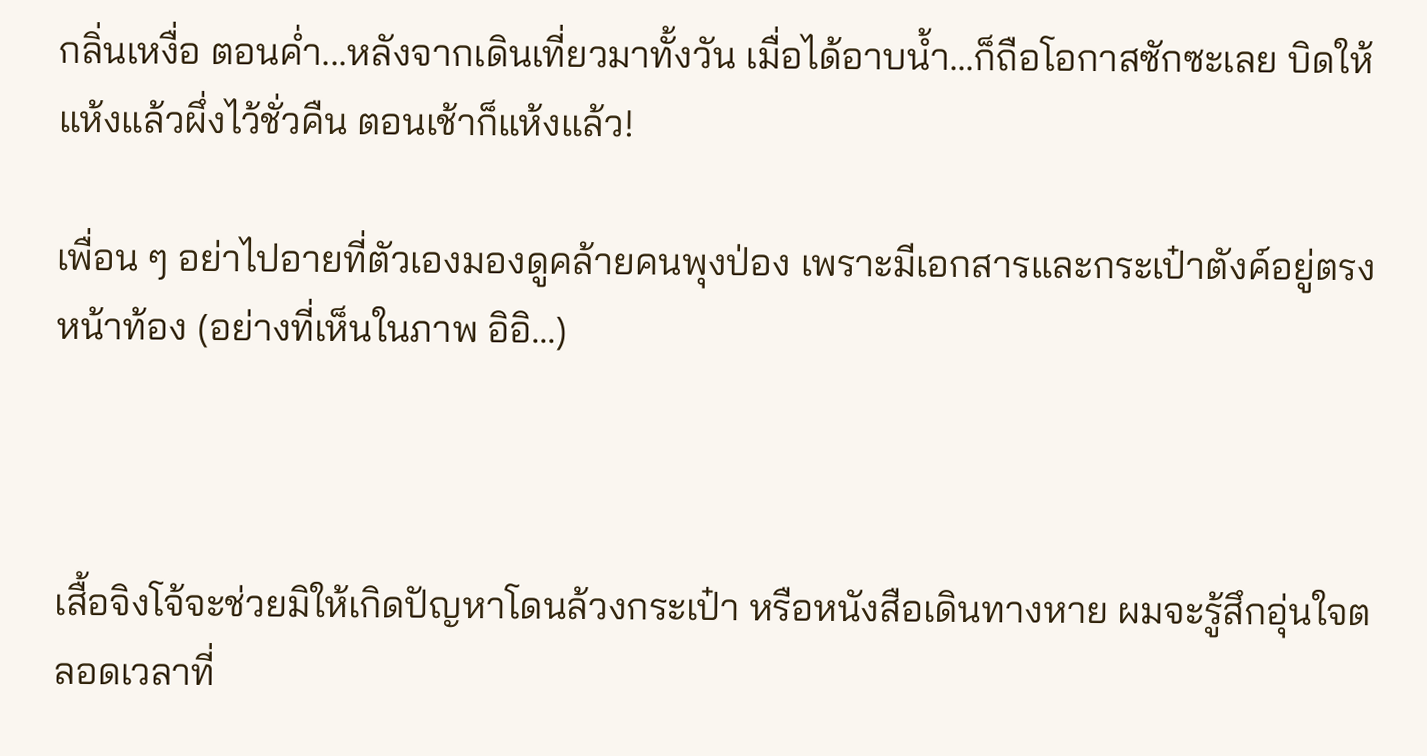กลิ่นเหงื่อ ตอนค่ำ...หลังจากเดินเที่ยวมาทั้งวัน เมื่อได้อาบน้ำ...ก็ถือโอกาสซักซะเลย บิดให้แห้งแล้วผึ่งไว้ชั่วคืน ตอนเช้าก็แห้งแล้ว!

เพื่อน ๆ อย่าไปอายที่ตัวเองมองดูคล้ายคนพุงป่อง เพราะมีเอกสารและกระเป๋าตังค์อยู่ตรงหน้าท้อง (อย่างที่เห็นในภาพ อิอิ...)



เสื้อจิงโจ้จะช่วยมิให้เกิดปัญหาโดนล้วงกระเป๋า หรือหนังสือเดินทางหาย ผมจะรู้สึกอุ่นใจตลอดเวลาที่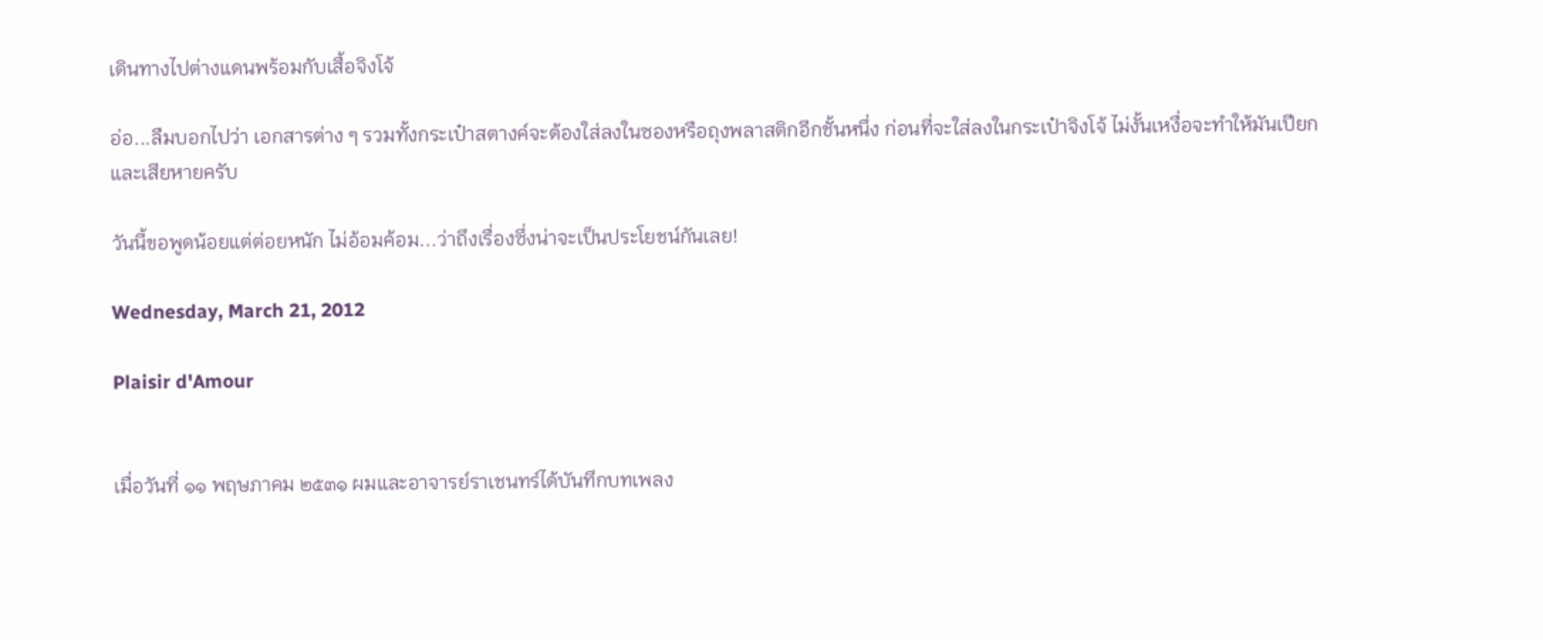เดินทางไปต่างแดนพร้อมกับเสื้อจิงโจ้

อ่อ...ลืมบอกไปว่า เอกสารต่าง ๆ รวมทั้งกระเป๋าสตางค์จะต้องใส่ลงในซองหรือถุงพลาสติกอีกชั้นหนึ่ง ก่อนที่จะใส่ลงในกระเป๋าจิงโจ้ ไม่งั้นเหงื่อจะทำให้มันเปียกและเสียหายครับ

วันนี้ขอพูดน้อยแต่ต่อยหนัก ไม่อ้อมค้อม...ว่าถึงเรื่องซึ่งน่าจะเป็นประโยชน์กันเลย!

Wednesday, March 21, 2012

Plaisir d'Amour


เมื่อวันที่ ๑๑ พฤษภาคม ๒๕๓๑ ผมและอาจารย์ราเชนทร์ได้บันทึกบทเพลง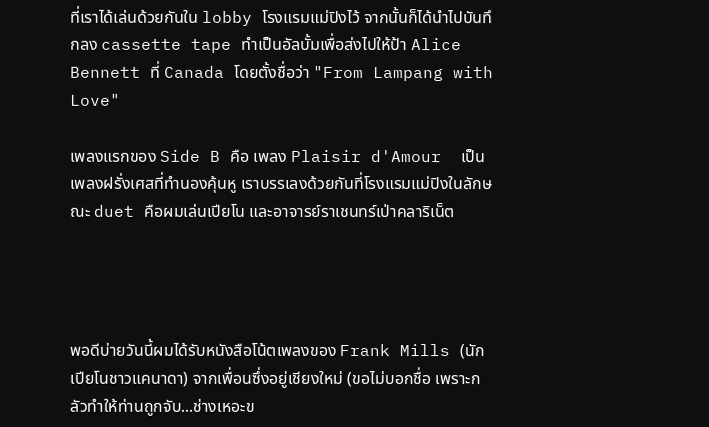ที่เราได้เล่นด้วยกันใน lobby โรงแรมแม่ปิงไว้ จากนั้นก็ได้นำไปบันทึกลง cassette tape ทำเป็นอัลบั้มเพื่อส่งไปให้ป้า Alice Bennett ที่ Canada โดยตั้งชื่อว่า "From Lampang with Love"

เพลงแรกของ Side B คือ เพลง Plaisir d'Amour  เป็นเพลงฝรั่งเศสที่ทำนองคุ้นหู เราบรรเลงด้วยกันที่โรงแรมแม่ปิงในลักษณะ duet คือผมเล่นเปียโน และอาจารย์ราเชนทร์เป่าคลาริเน็ต




พอดีบ่ายวันนี้ผมได้รับหนังสือโน้ตเพลงของ Frank Mills (นักเปียโนชาวแคนาดา) จากเพื่อนซึ่งอยู่เชียงใหม่ (ขอไม่บอกชื่อ เพราะกลัวทำให้ท่านถูกจับ...ช่างเหอะข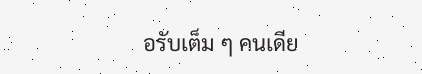อรับเต็ม ๆ คนเดีย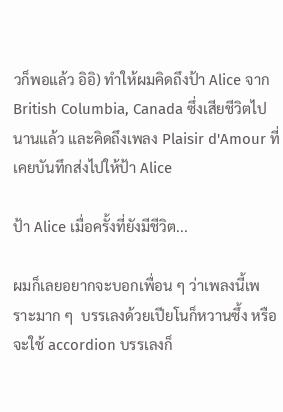วก็พอแล้ว อิอิ) ทำให้ผมคิดถึงป้า Alice จาก British Columbia, Canada ซึ่งเสียชีวิตไปนานแล้ว และคิดถึงเพลง Plaisir d'Amour ที่เคยบันทึกส่งไปให้ป้า Alice

ป้า Alice เมื่อครั้งที่ยังมีชีวิต...

ผมก็เลยอยากจะบอกเพื่อน ๆ ว่าเพลงนี้เพราะมาก ๆ  บรรเลงด้วยเปียโนก็หวานซึ้ง หรือจะใช้ accordion บรรเลงก็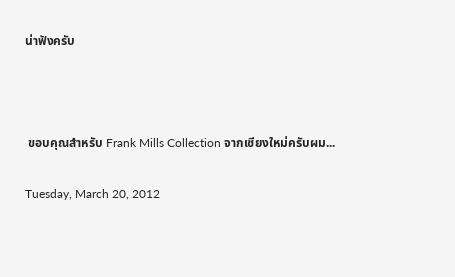น่าฟังครับ



 ขอบคุณสำหรับ Frank Mills Collection จากเชียงใหม่ครับผม...

Tuesday, March 20, 2012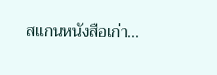สแกนหนังสือเก่า...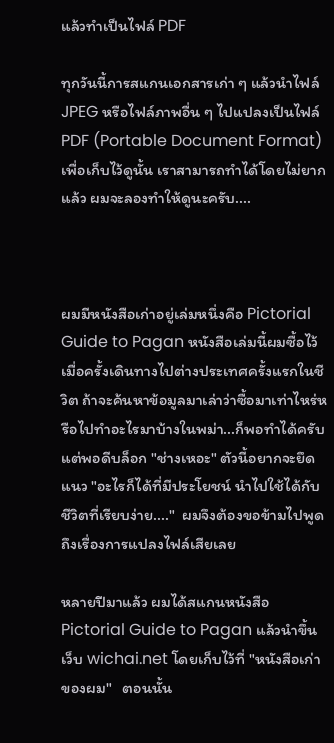แล้วทำเป็นไฟล์ PDF

ทุกวันนี้การสแกนเอกสารเก่า ๆ แล้วนำไฟล์ JPEG หรือไฟล์ภาพอื่น ๆ ไปแปลงเป็นไฟล์ PDF (Portable Document Format) เพื่อเก็บไว้ดูนั้น เราสามารถทำได้โดยไม่ยากแล้ว ผมจะลองทำให้ดูนะครับ....



ผมมีหนังสือเก่าอยู่เล่มหนึ่งคือ Pictorial Guide to Pagan หนังสือเล่มนี้ผมซื้อไว้เมื่อครั้งเดินทางไปต่างประเทศครั้งแรกในชีวิต ถ้าจะค้นหาข้อมูลมาเล่าว่าซื้อมาเท่าไหร่หรือไปทำอะไรมาบ้างในพม่า...ก็พอทำได้ครับ  แต่พอดีบล็อก "ช่างเหอะ" ตัวนี้อยากจะยึดแนว "อะไรก็ได้ที่มีประโยชน์ นำไปใช้ได้กับชีวิตที่เรียบง่าย...."  ผมจึงต้องขอข้ามไปพูดถึงเรื่องการแปลงไฟล์เสียเลย

หลายปีมาแล้ว ผมได้สแกนหนังสือ Pictorial Guide to Pagan แล้วนำขึ้นเว็บ wichai.net โดยเก็บไว้ที่ "หนังสือเก่าของผม"   ตอนนั้น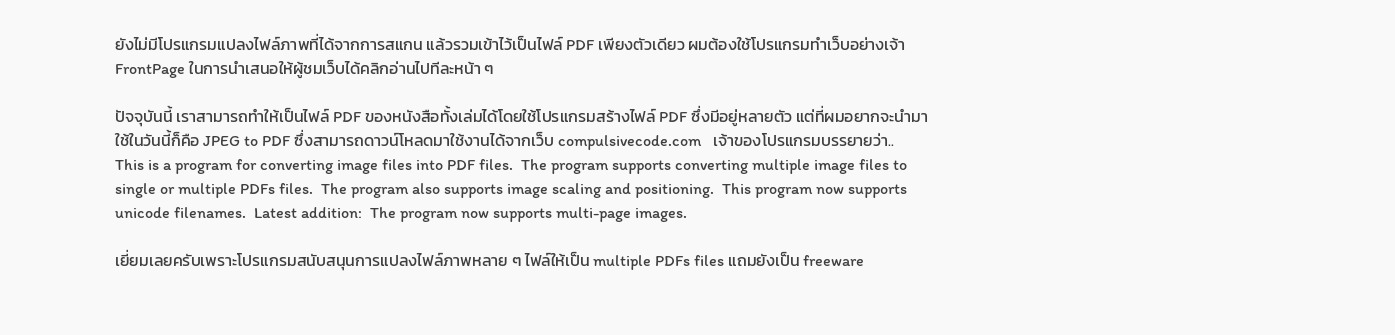ยังไม่มีโปรแกรมแปลงไฟล์ภาพที่ได้จากการสแกน แล้วรวมเข้าไว้เป็นไฟล์ PDF เพียงตัวเดียว ผมต้องใช้โปรแกรมทำเว็บอย่างเจ้า FrontPage ในการนำเสนอให้ผู้ชมเว็บได้คลิกอ่านไปทีละหน้า ๆ

ปัจจุบันนี้ เราสามารถทำให้เป็นไฟล์ PDF ของหนังสือทั้งเล่มได้โดยใช้โปรแกรมสร้างไฟล์ PDF ซึ่งมีอยู่หลายตัว แต่ที่ผมอยากจะนำมาใช้ในวันนี้ก็คือ JPEG to PDF ซึ่งสามารถดาวน์โหลดมาใช้งานได้จากเว็บ compulsivecode.com   เจ้าของโปรแกรมบรรยายว่า..
This is a program for converting image files into PDF files.  The program supports converting multiple image files to single or multiple PDFs files.  The program also supports image scaling and positioning.  This program now supports unicode filenames.  Latest addition:  The program now supports multi-page images.

เยี่ยมเลยครับเพราะโปรแกรมสนับสนุนการแปลงไฟล์ภาพหลาย ๆ ไฟล์ให้เป็น multiple PDFs files แถมยังเป็น freeware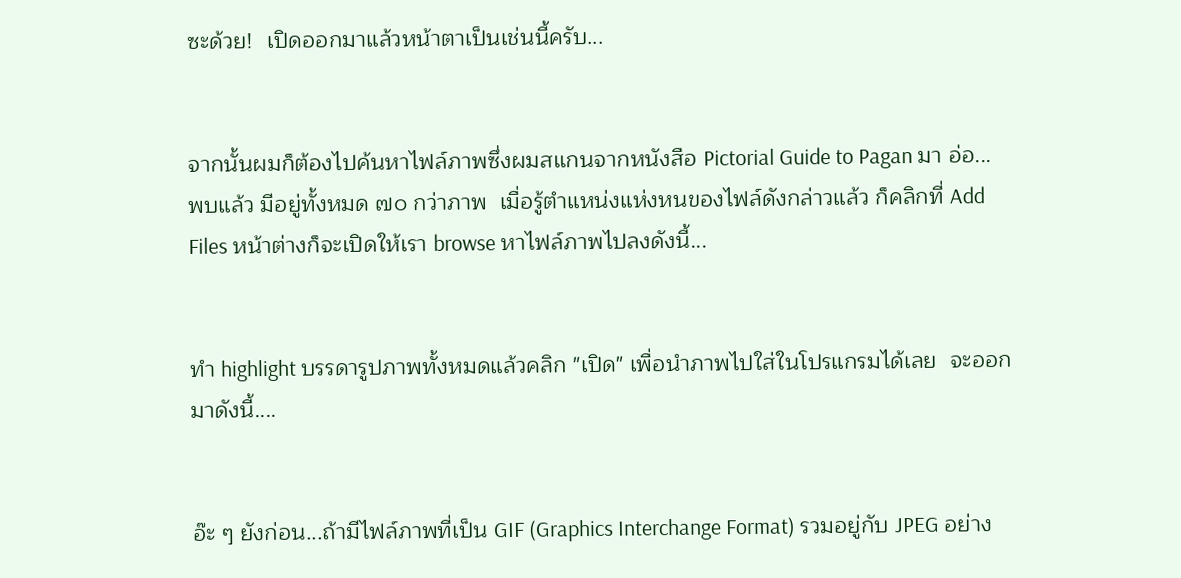ซะด้วย!  เปิดออกมาแล้วหน้าตาเป็นเช่นนี้ครับ...


จากนั้นผมก็ต้องไปค้นหาไฟล์ภาพซึ่งผมสแกนจากหนังสือ Pictorial Guide to Pagan มา อ่อ...พบแล้ว มีอยู่ทั้งหมด ๗๐ กว่าภาพ  เมื่อรู้ตำแหน่งแห่งหนของไฟล์ดังกล่าวแล้ว ก็คลิกที่ Add Files หน้าต่างก็จะเปิดให้เรา browse หาไฟล์ภาพไปลงดังนี้...


ทำ highlight บรรดารูปภาพทั้งหมดแล้วคลิก "เปิด" เพื่อนำภาพไปใส่ในโปรแกรมได้เลย  จะออกมาดังนี้....


อ๊ะ ๆ ยังก่อน...ถ้ามีไฟล์ภาพที่เป็น GIF (Graphics Interchange Format) รวมอยู่กับ JPEG อย่าง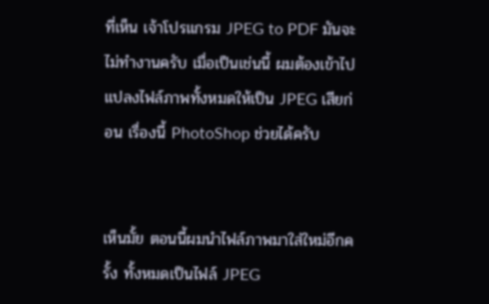ที่เห็น เจ้าโปรแกรม JPEG to PDF มันจะไม่ทำงานครับ เมื่อเป็นเช่นนี้ ผมต้องเข้าไปแปลงไฟล์ภาพทั้งหมดให้เป็น JPEG เสียก่อน เรื่องนี้ PhotoShop ช่วยได้ครับ


เห็นมั้ย ตอนนี้ผมนำไฟล์ภาพมาใส่ใหม่อีกครั้ง ทั้งหมดเป็นไฟล์ JPEG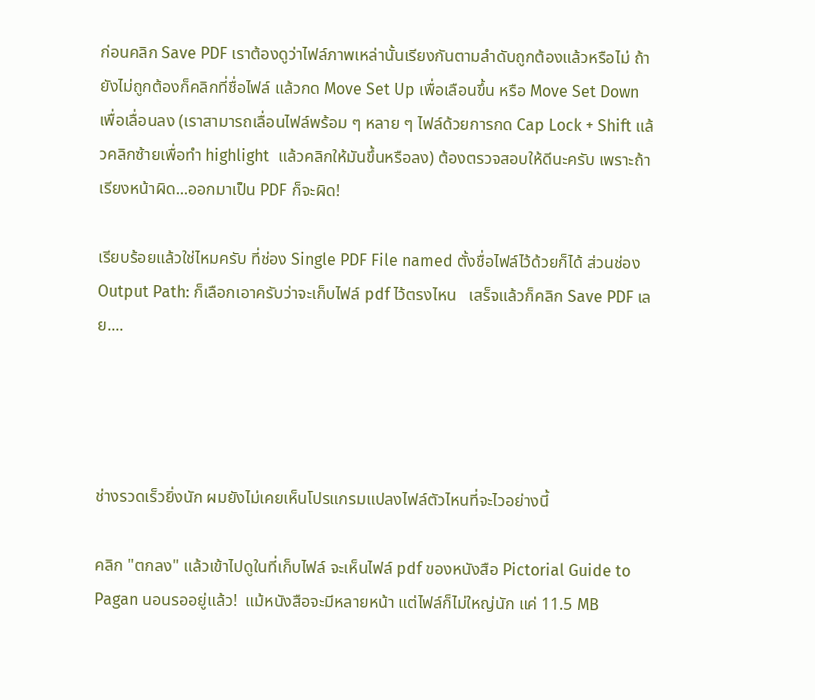ก่อนคลิก Save PDF เราต้องดูว่าไฟล์ภาพเหล่านั้นเรียงกันตามลำดับถูกต้องแล้วหรือไม่ ถ้ายังไม่ถูกต้องก็คลิกที่ชื่อไฟล์ แล้วกด Move Set Up เพื่อเลือนขึ้น หรือ Move Set Down เพื่อเลื่อนลง (เราสามารถเลื่อนไฟล์พร้อม ๆ หลาย ๆ ไฟล์ด้วยการกด Cap Lock + Shift แล้วคลิกซ้ายเพื่อทำ highlight  แล้วคลิกให้มันขึ้นหรือลง) ต้องตรวจสอบให้ดีนะครับ เพราะถ้าเรียงหน้าผิด...ออกมาเป็น PDF ก็จะผิด!

เรียบร้อยแล้วใช่ไหมครับ ที่ช่อง Single PDF File named ตั้งชื่อไฟล์ไว้ด้วยก็ได้ ส่วนช่อง Output Path: ก็เลือกเอาครับว่าจะเก็บไฟล์ pdf ไว้ตรงไหน   เสร็จแล้วก็คลิก Save PDF เลย....




ช่างรวดเร็วยิ่งนัก ผมยังไม่เคยเห็นโปรแกรมแปลงไฟล์ตัวไหนที่จะไวอย่างนี้

คลิก "ตกลง" แล้วเข้าไปดูในที่เก็บไฟล์ จะเห็นไฟล์ pdf ของหนังสือ Pictorial Guide to Pagan นอนรออยู่แล้ว!  แม้หนังสือจะมีหลายหน้า แต่ไฟล์ก็ไม่ใหญ่นัก แค่ 11.5 MB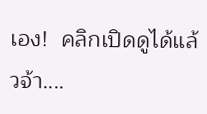เอง!  คลิกเปิดดูได้แล้วจ้า....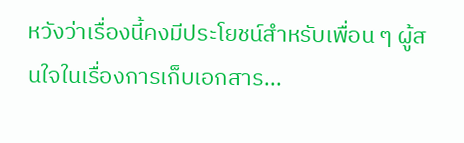หวังว่าเรื่องนี้คงมีประโยชน์สำหรับเพื่อน ๆ ผู้สนใจในเรื่องการเก็บเอกสาร...